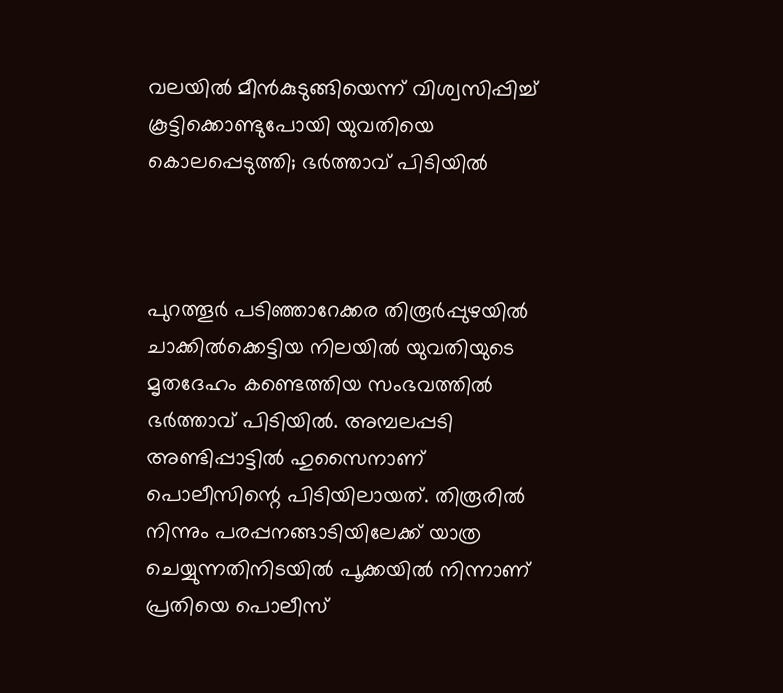വലയില്‍ മീന്‍കുടുങ്ങിയെന്ന് വിശ്വസിപ്പിച്ച് കൂട്ടിക്കൊണ്ടുപോയി യുവതിയെ കൊലപ്പെടുത്തി; ഭര്‍ത്താവ് പിടിയില്‍



പുറത്തൂര്‍ പടിഞ്ഞാറേക്കര തിരൂര്‍പ്പുഴയില്‍ ചാക്കില്‍ക്കെട്ടിയ നിലയില്‍ യുവതിയുടെ മൃതദേഹം കണ്ടെത്തിയ സംഭവത്തില്‍ ഭര്‍ത്താവ് പിടിയില്‍. അമ്പലപ്പടി അണ്ടിപ്പാട്ടില്‍ ഹുസൈനാണ് പൊലീസിന്റെ പിടിയിലായത്. തിരൂരില്‍ നിന്നും പരപ്പനങ്ങാടിയിലേക്ക് യാത്ര ചെയ്യുന്നതിനിടയില്‍ പൂക്കയില്‍ നിന്നാണ് പ്രതിയെ പൊലീസ്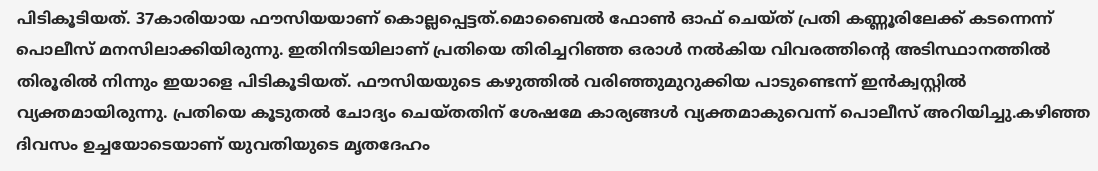പിടികൂടിയത്. 37കാരിയായ ഫൗസിയയാണ് കൊല്ലപ്പെട്ടത്.മൊബൈല്‍ ഫോണ്‍ ഓഫ് ചെയ്ത് പ്രതി കണ്ണൂരിലേക്ക് കടന്നെന്ന് പൊലീസ് മനസിലാക്കിയിരുന്നു. ഇതിനിടയിലാണ് പ്രതിയെ തിരിച്ചറിഞ്ഞ ഒരാള്‍ നല്‍കിയ വിവരത്തിന്റെ അടിസ്ഥാനത്തിൽ തിരൂരില്‍ നിന്നും ഇയാളെ പിടികൂടിയത്. ഫൗസിയയുടെ കഴുത്തില്‍ വരിഞ്ഞുമുറുക്കിയ പാടുണ്ടെന്ന് ഇന്‍ക്വസ്റ്റില്‍ വ്യക്തമായിരുന്നു. പ്രതിയെ കൂടുതൽ ചോദ്യം ചെയ്തതിന് ശേഷമേ കാര്യങ്ങള്‍ വ്യക്തമാകുവെന്ന് പൊലീസ് അറിയിച്ചു.കഴിഞ്ഞ ദിവസം ഉച്ചയോടെയാണ് യുവതിയുടെ മൃതദേഹം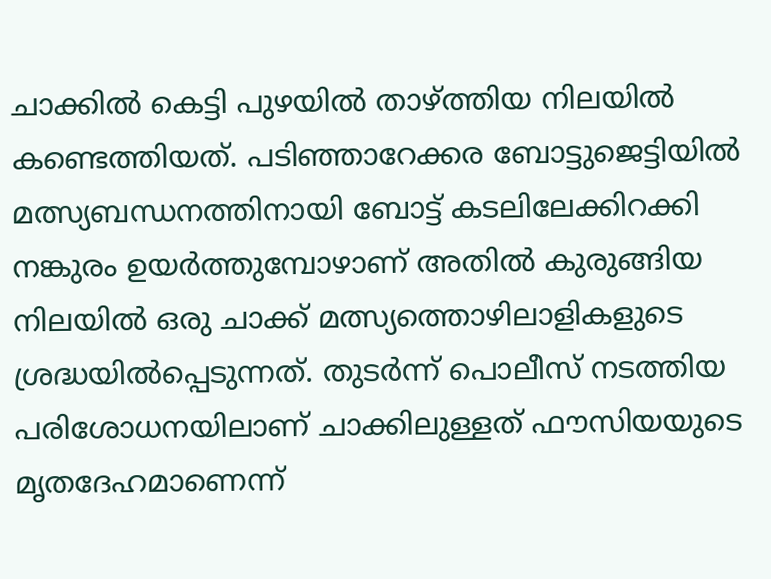ചാക്കില്‍ കെട്ടി പുഴയില്‍ താഴ്ത്തിയ നിലയില്‍ കണ്ടെത്തിയത്. പടിഞ്ഞാറേക്കര ബോട്ടുജെട്ടിയില്‍ മത്സ്യബന്ധനത്തിനായി ബോട്ട് കടലിലേക്കിറക്കി നങ്കുരം ഉയര്‍ത്തുമ്പോഴാണ് അതില്‍ കുരുങ്ങിയ നിലയില്‍ ഒരു ചാക്ക് മത്സ്യത്തൊഴിലാളികളുടെ ശ്രദ്ധയില്‍പ്പെടുന്നത്. തുടര്‍ന്ന് പൊലീസ് നടത്തിയ പരിശോധനയിലാണ് ചാക്കിലുള്ളത് ഫൗസിയയുടെ മൃതദേഹമാണെന്ന്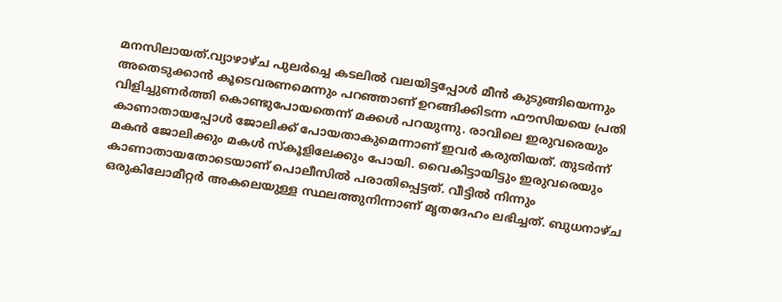മനസിലായത്.വ്യാഴാഴ്ച പുലര്‍ച്ചെ കടലില്‍ വലയിട്ടപ്പോള്‍ മീന്‍ കുടുങ്ങിയെന്നും അതെടുക്കാന്‍ കൂടെവരണമെന്നും പറഞ്ഞാണ് ഉറങ്ങിക്കിടന്ന ഫൗസിയയെ പ്രതി വിളിച്ചുണര്‍ത്തി കൊണ്ടുപോയതെന്ന് മക്കള്‍ പറയുന്നു. രാവിലെ ഇരുവരെയും കാണാതായപ്പോള്‍ ജോലിക്ക് പോയതാകുമെന്നാണ് ഇവര്‍ കരുതിയത്. തുടര്‍ന്ന് മകന്‍ ജോലിക്കും മകള്‍ സ്‌കൂളിലേക്കും പോയി. വൈകിട്ടായിട്ടും ഇരുവരെയും കാണാതായതോടെയാണ് പൊലീസില്‍ പരാതിപ്പെട്ടത്. വീട്ടില്‍ നിന്നും ഒരുകിലോമീറ്റര്‍ അകലെയുള്ള സ്ഥലത്തുനിന്നാണ് മൃതദേഹം ലഭിച്ചത്. ബുധനാഴ്ച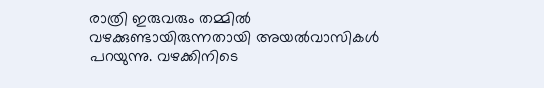രാത്രി ഇരുവരും തമ്മില്‍ വഴക്കുണ്ടായിരുന്നതായി അയല്‍വാസികള്‍ പറയുന്നു. വഴക്കിനിടെ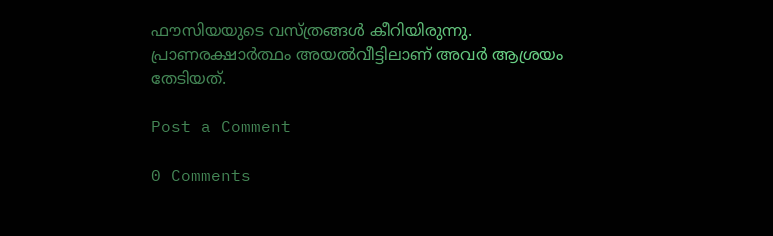ഫൗസിയയുടെ വസ്ത്രങ്ങള്‍ കീറിയിരുന്നു. പ്രാണരക്ഷാര്‍ത്ഥം അയല്‍വീട്ടിലാണ് അവര്‍ ആശ്രയം തേടിയത്.

Post a Comment

0 Comments